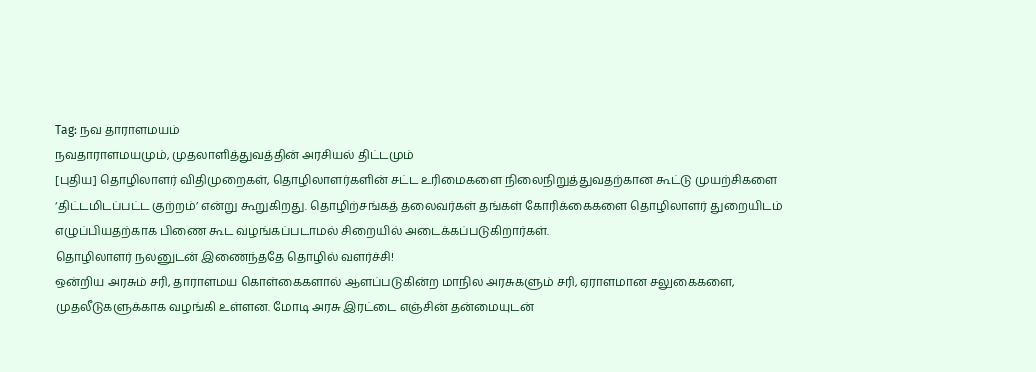Tag: நவ தாராளமயம்
நவதாராளமயமும், முதலாளித்துவத்தின் அரசியல் திட்டமும்
[புதிய] தொழிலாளர் விதிமுறைகள், தொழிலாளர்களின் சட்ட உரிமைகளை நிலைநிறுத்துவதற்கான கூட்டு முயற்சிகளை ‘திட்டமிடப்பட்ட குற்றம்’ என்று கூறுகிறது. தொழிற்சங்கத் தலைவர்கள் தங்கள் கோரிக்கைகளை தொழிலாளர் துறையிடம் எழுப்பியதற்காக பிணை கூட வழங்கப்படாமல் சிறையில் அடைக்கப்படுகிறார்கள்.
தொழிலாளர் நலனுடன் இணைந்ததே தொழில் வளர்ச்சி!
ஒன்றிய அரசும் சரி, தாராளமய கொள்கைகளால் ஆளப்படுகின்ற மாநில அரசுகளும் சரி, ஏராளமான சலுகைகளை, முதலீடுகளுக்காக வழங்கி உள்ளன. மோடி அரசு இரட்டை எஞ்சின் தன்மையுடன்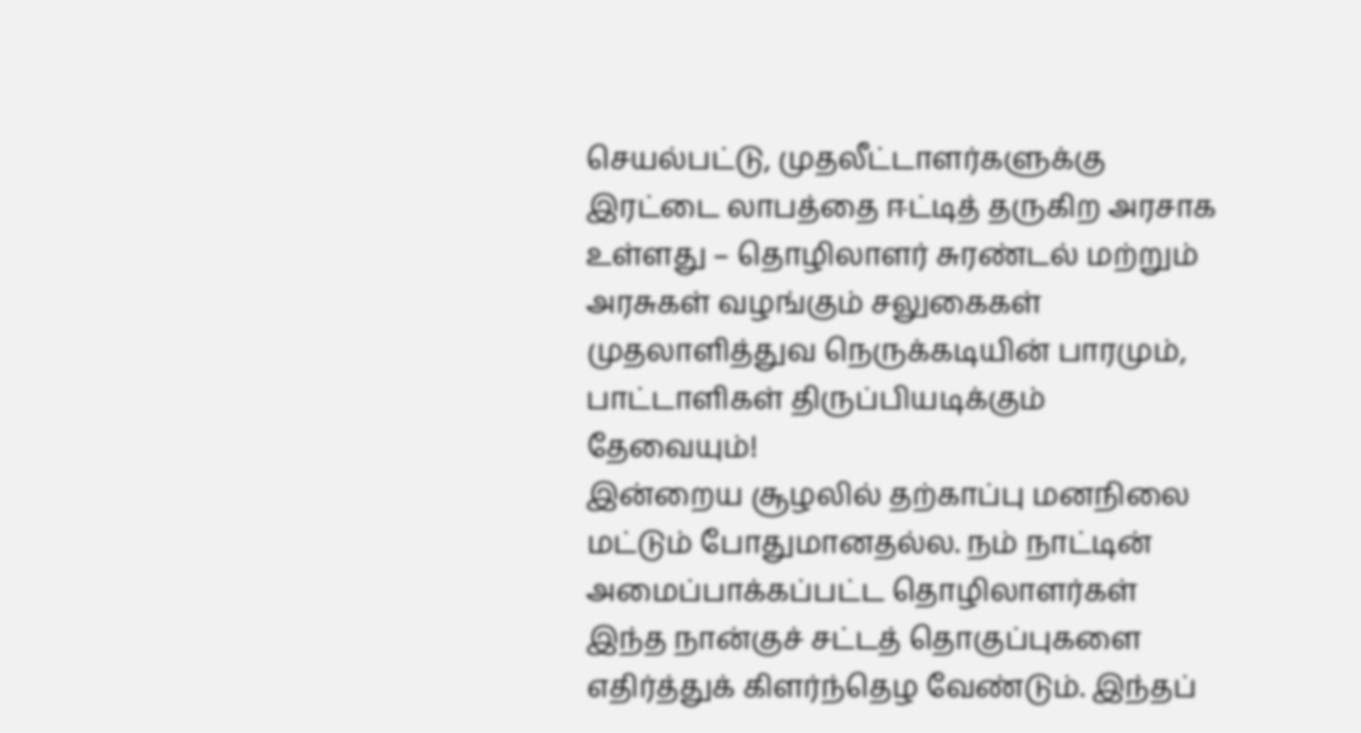செயல்பட்டு, முதலீட்டாளர்களுக்கு இரட்டை லாபத்தை ஈட்டித் தருகிற அரசாக உள்ளது – தொழிலாளர் சுரண்டல் மற்றும் அரசுகள் வழங்கும் சலுகைகள்
முதலாளித்துவ நெருக்கடியின் பாரமும், பாட்டாளிகள் திருப்பியடிக்கும் தேவையும்!
இன்றைய சூழலில் தற்காப்பு மனநிலை மட்டும் போதுமானதல்ல. நம் நாட்டின் அமைப்பாக்கப்பட்ட தொழிலாளர்கள் இந்த நான்குச் சட்டத் தொகுப்புகளை எதிர்த்துக் கிளர்ந்தெழ வேண்டும். இந்தப்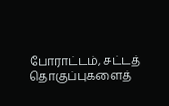போராட்டம், சட்டத் தொகுப்புகளைத்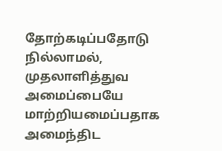தோற்கடிப்பதோடு நில்லாமல், முதலாளித்துவ அமைப்பையே மாற்றியமைப்பதாக அமைந்திட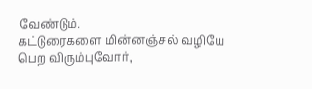வேண்டும்.
கட்டுரைகளை மின்னஞ்சல் வழியே பெற விரும்புவோர்,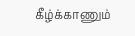கீழ்க்காணும்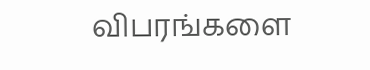விபரங்களை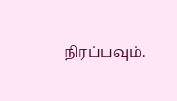நிரப்பவும்.